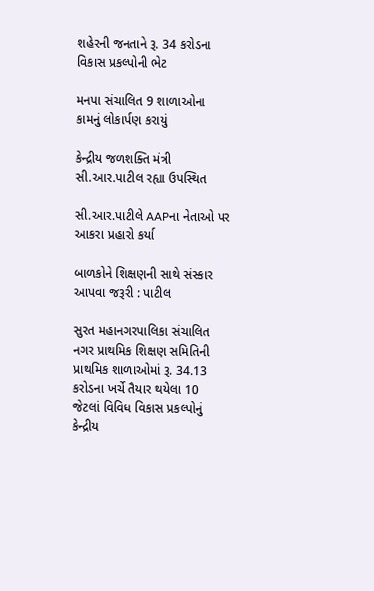શહેરની જનતાને રૂ. 34 કરોડના વિકાસ પ્રકલ્પોની ભેટ

મનપા સંચાલિત 9 શાળાઓના કામનું લોકાર્પણ કરાયું

કેન્દ્રીય જળશક્તિ મંત્રી સી.આર.પાટીલ રહ્યા ઉપસ્થિત

સી.આર.પાટીલે AAPના નેતાઓ પર આકરા પ્રહારો કર્યા

બાળકોને શિક્ષણની સાથે સંસ્કાર આપવા જરૂરી : પાટીલ

સુરત મહાનગરપાલિકા સંચાલિત નગર પ્રાથમિક શિક્ષણ સમિતિની પ્રાથમિક શાળાઓમાં રૂ. 34.13 કરોડના ખર્ચે તૈયાર થયેલા 10 જેટલાં વિવિધ વિકાસ પ્રકલ્પોનું કેન્દ્રીય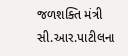જળશક્તિ મંત્રી સી.આર.પાટીલના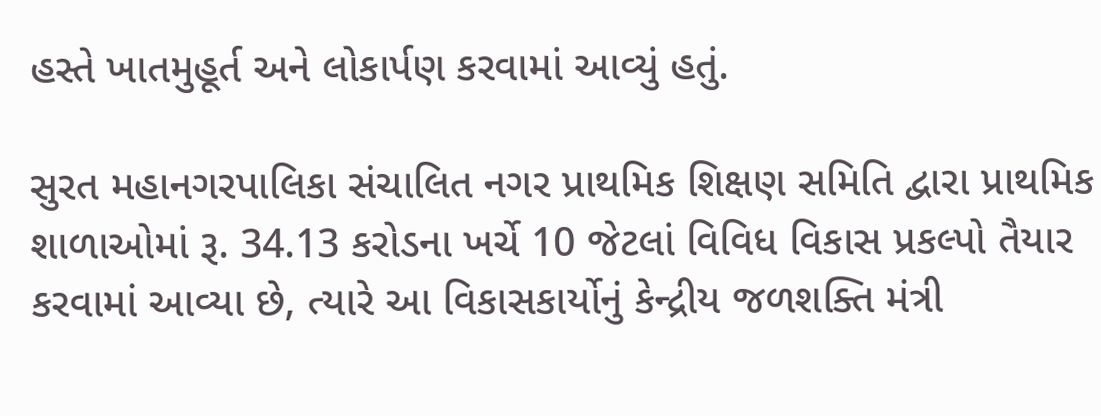હસ્તે ખાતમુહૂર્ત અને લોકાર્પણ કરવામાં આવ્યું હતું.

સુરત મહાનગરપાલિકા સંચાલિત નગર પ્રાથમિક શિક્ષણ સમિતિ દ્વારા પ્રાથમિક શાળાઓમાં રૂ. 34.13 કરોડના ખર્ચે 10 જેટલાં વિવિધ વિકાસ પ્રકલ્પો તૈયાર કરવામાં આવ્યા છે, ત્યારે આ વિકાસકાર્યોનું કેન્દ્રીય જળશક્તિ મંત્રી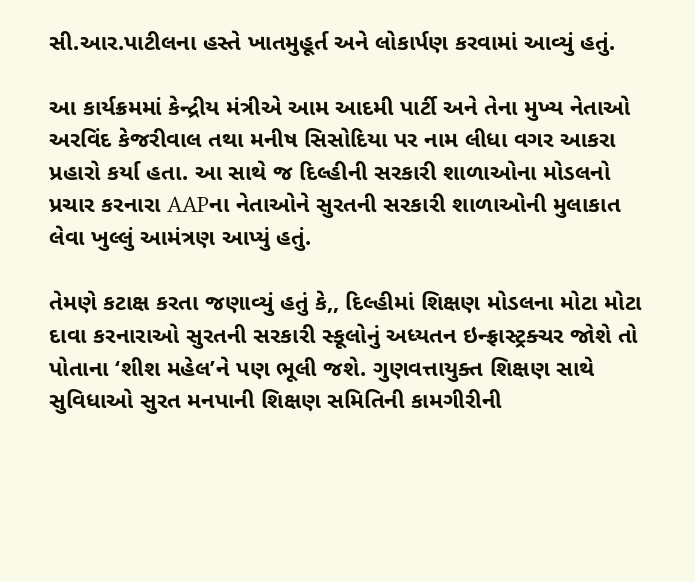સી.આર.પાટીલના હસ્તે ખાતમુહૂર્ત અને લોકાર્પણ કરવામાં આવ્યું હતું.

આ કાર્યક્રમમાં કેન્દ્રીય મંત્રીએ આમ આદમી પાર્ટી અને તેના મુખ્ય નેતાઓ અરવિંદ કેજરીવાલ તથા મનીષ સિસોદિયા પર નામ લીધા વગર આકરા પ્રહારો કર્યા હતા. આ સાથે જ દિલ્હીની સરકારી શાળાઓના મોડલનો પ્રચાર કરનારા AAPના નેતાઓને સુરતની સરકારી શાળાઓની મુલાકાત લેવા ખુલ્લું આમંત્રણ આપ્યું હતું.

તેમણે કટાક્ષ કરતા જણાવ્યું હતું કે,, દિલ્હીમાં શિક્ષણ મોડલના મોટા મોટા દાવા કરનારાઓ સુરતની સરકારી સ્કૂલોનું અધ્યતન ઇન્ફ્રાસ્ટ્રક્ચર જોશે તો પોતાના ‘શીશ મહેલ’ને પણ ભૂલી જશે. ગુણવત્તાયુક્ત શિક્ષણ સાથે સુવિધાઓ સુરત મનપાની શિક્ષણ સમિતિની કામગીરીની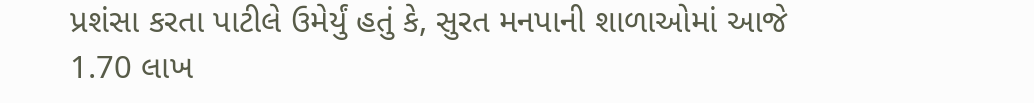પ્રશંસા કરતા પાટીલે ઉમેર્યું હતું કે, સુરત મનપાની શાળાઓમાં આજે 1.70 લાખ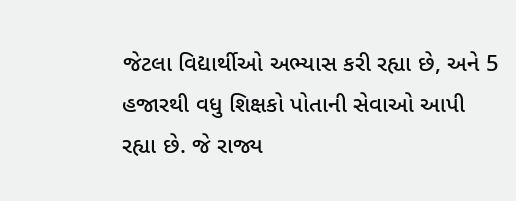જેટલા વિદ્યાર્થીઓ અભ્યાસ કરી રહ્યા છે, અને 5 હજારથી વધુ શિક્ષકો પોતાની સેવાઓ આપી રહ્યા છે. જે રાજ્ય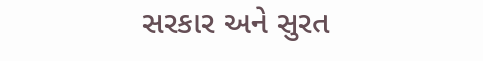સરકાર અને સુરત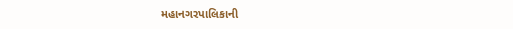મહાનગરપાલિકાની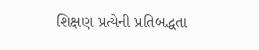શિક્ષણ પ્રત્યેની પ્રતિબદ્ધતા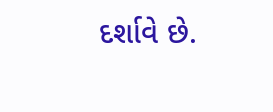દર્શાવે છે.